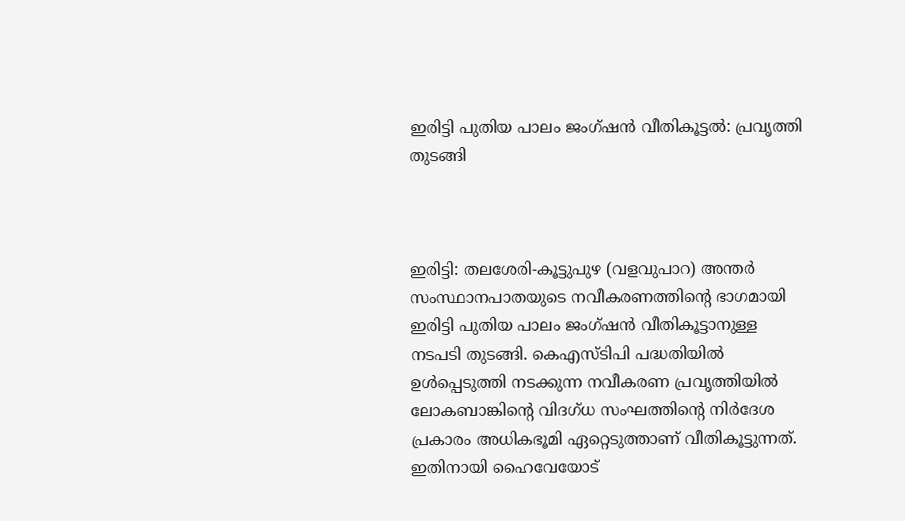ഇരിട്ടി പുതിയ പാലം ജംഗ്ഷന്‍ വീതികൂട്ടല്‍: പ്രവൃത്തി തുടങ്ങി



ഇരിട്ടി: തലശേരി-കൂട്ടുപുഴ (വളവുപാറ) അന്തര്‍ സംസ്ഥാനപാതയുടെ നവീകരണത്തിന്‍റെ ഭാഗമായി ഇരിട്ടി പുതിയ പാലം ജംഗ്ഷന്‍ വീതികൂട്ടാനുള്ള നടപടി തുടങ്ങി. കെഎസ്ടിപി പദ്ധതിയില്‍ ഉള്‍പ്പെടുത്തി നടക്കുന്ന നവീകരണ പ്രവൃത്തിയില്‍ ലോകബാങ്കിന്‍റെ വിദഗ്ധ സംഘത്തിന്‍റെ നിര്‍ദേശ പ്രകാരം അധികഭൂമി ഏറ്റെടുത്താണ് വീതികൂട്ടുന്നത്. ഇതിനായി ഹൈവേയോട്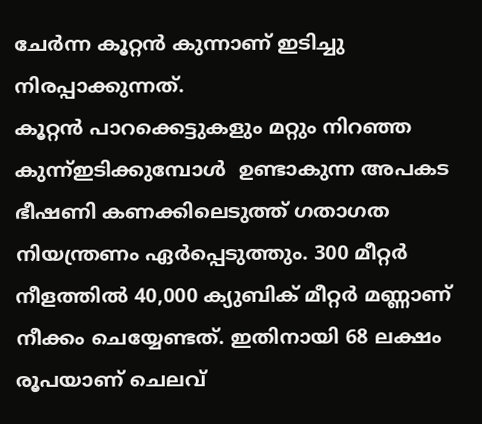ചേര്‍ന്ന കൂറ്റന്‍ കുന്നാണ് ഇടിച്ചു നിരപ്പാക്കുന്നത്.
കൂറ്റന്‍ പാറക്കെട്ടുകളും മറ്റും നിറഞ്ഞ കുന്ന്ഇടിക്കുമ്പോൾ  ഉണ്ടാകുന്ന അപകട ഭീഷണി കണക്കിലെടുത്ത് ഗതാഗത നിയന്ത്രണം ഏര്‍പ്പെടുത്തും. 300 മീറ്റര്‍ നീളത്തില്‍ 40,000 ക്യുബിക് മീറ്റര്‍ മണ്ണാണ് നീക്കം ചെയ്യേണ്ടത്. ഇതിനായി 68 ലക്ഷം രൂപയാണ് ചെലവ്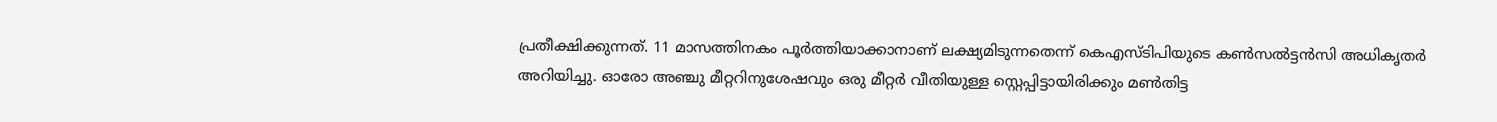പ്രതീക്ഷിക്കുന്നത്. 11 മാസത്തിനകം പൂര്‍ത്തിയാക്കാനാണ് ലക്ഷ്യമിടുന്നതെന്ന് കെഎസ്ടിപിയുടെ കണ്‍സല്‍ട്ടന്‍സി അധികൃതര്‍ അറിയിച്ചു. ഓരോ അഞ്ചു മീറ്ററിനുശേഷവും ഒരു മീറ്റര്‍ വീതിയുള്ള സ്റ്റെപ്പിട്ടായിരിക്കും മണ്‍തിട്ട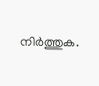നിര്‍ത്തുക.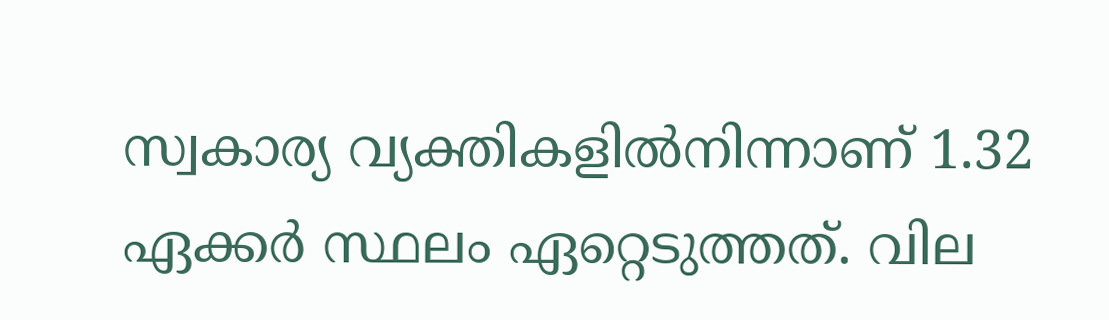സ്വകാര്യ വ്യക്തികളില്‍നിന്നാണ് 1.32 ഏക്കര്‍ സ്ഥലം ഏറ്റെടുത്തത്. വില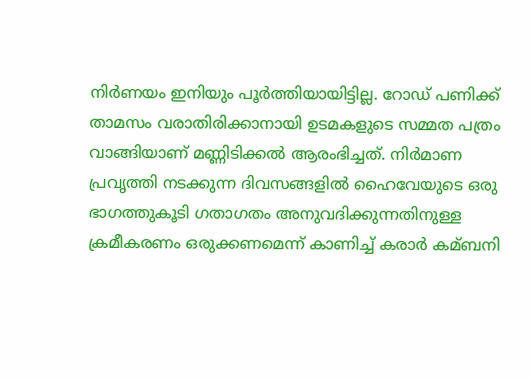നിര്‍ണയം ഇനിയും പൂര്‍ത്തിയായിട്ടില്ല. റോഡ് പണിക്ക് താമസം വരാതിരിക്കാനായി ഉടമകളുടെ സമ്മത പത്രം വാങ്ങിയാണ് മണ്ണിടിക്കല്‍ ആരംഭിച്ചത്. നിര്‍മാണ പ്രവൃത്തി നടക്കുന്ന ദിവസങ്ങളില്‍ ഹൈവേയുടെ ഒരു ഭാഗത്തുകൂടി ഗതാഗതം അനുവദിക്കുന്നതിനുള്ള ക്രമീകരണം ഒരുക്കണമെന്ന് കാണിച്ച്‌ കരാര്‍ കമ്ബനി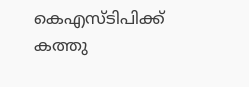കെഎസ്ടിപിക്ക് കത്തു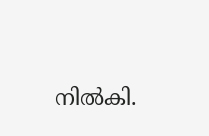നില്‍കി.